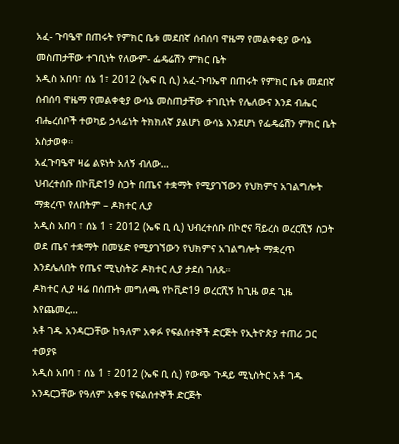አፈ- ጉባዔዋ በጠሩት የምክር ቤቱ መደበኛ ሰብሰባ ዋዜማ የመልቀቂያ ውሳኔ መስጠታቸው ተገቢነት የለውም- ፌዴሬሽን ምክር ቤት
አዲስ አበባ፣ ሰኔ 1፣ 2012 (ኤፍ ቢ ሲ) አፈ-ጉባኤዋ በጠሩት የምክር ቤቱ መደበኛ ሰብሰባ ዋዜማ የመልቀቂያ ውሳኔ መስጠታቸው ተገቢነት የሌለውና እንደ ብሔር ብሔረሰቦች ተወካይ ኃላፊነት ትክክለኛ ያልሆነ ውሳኔ እንደሆነ የፌዴሬሽን ምክር ቤት አስታወቀ።
አፈጉባዔዋ ዛሬ ልዩነት አለኝ ብለው…
ህብረተሰቡ በኮቪድ19 ስጋት በጤና ተቋማት የሚያገኘውን የህክምና አገልግሎት ማቋረጥ የለበትም – ዶክተር ሊያ
አዲስ አበባ ፣ ሰኔ 1 ፣ 2012 (ኤፍ ቢ ሲ) ህብረተሰቡ በኮሮና ቫይረስ ወረርሺኝ ስጋት ወደ ጤና ተቋማት በመሄድ የሚያገኘውን የህክምና አገልግሎት ማቋረጥ እንደሌለበት የጤና ሚኒስትሯ ዶክተር ሊያ ታደሰ ገለጹ።
ዶክተር ሊያ ዛሬ በሰጡት መግለጫ የኮቪድ19 ወረርሺኝ ከጊዜ ወደ ጊዜ እየጨመረ…
አቶ ገዱ አንዳርጋቸው ከዓለም አቀፉ የፍልሰተኞች ድርጅት የኢትዮጵያ ተጠሪ ጋር ተወያዩ
አዲስ አበባ ፣ ሰኔ 1 ፣ 2012 (ኤፍ ቢ ሲ) የውጭ ጉዳይ ሚኒስትር አቶ ገዱ አንዳርጋቸው የዓለም አቀፍ የፍልሰተኞች ድርጅት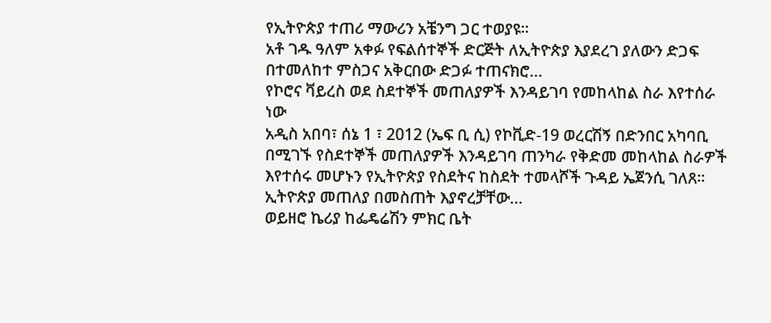የኢትዮጵያ ተጠሪ ማውሪን አቼንግ ጋር ተወያዩ።
አቶ ገዱ ዓለም አቀፉ የፍልሰተኞች ድርጅት ለኢትዮጵያ እያደረገ ያለውን ድጋፍ በተመለከተ ምስጋና አቅርበው ድጋፉ ተጠናክሮ…
የኮሮና ቫይረስ ወደ ስደተኞች መጠለያዎች እንዳይገባ የመከላከል ስራ እየተሰራ ነው
አዲስ አበባ፣ ሰኔ 1 ፣ 2012 (ኤፍ ቢ ሲ) የኮቪድ-19 ወረርሽኝ በድንበር አካባቢ በሚገኙ የስደተኞች መጠለያዎች እንዳይገባ ጠንካራ የቅድመ መከላከል ስራዎች እየተሰሩ መሆኑን የኢትዮጵያ የስደትና ከስደት ተመላሾች ጉዳይ ኤጀንሲ ገለጸ።
ኢትዮጵያ መጠለያ በመስጠት እያኖረቻቸው…
ወይዘሮ ኬሪያ ከፌዴሬሽን ምክር ቤት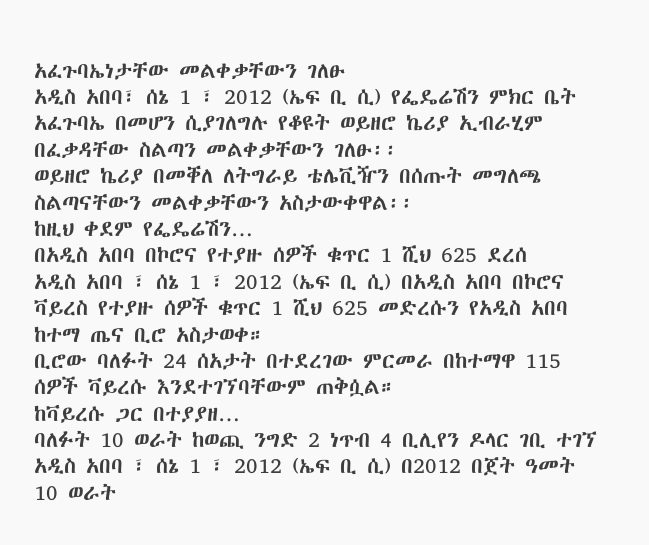አፈጉባኤነታቸው መልቀቃቸውን ገለፁ
አዲስ አበባ፣ ሰኔ 1 ፣ 2012 (ኤፍ ቢ ሲ) የፌዴሬሽን ምክር ቤት አፈጉባኤ በመሆን ሲያገለግሉ የቆዩት ወይዘሮ ኬሪያ ኢብራሂም በፈቃዳቸው ስልጣን መልቀቃቸውን ገለፁ፡፡
ወይዘሮ ኬሪያ በመቐለ ለትግራይ ቴሌቪዥን በሰጡት መግለጫ ስልጣናቸውን መልቀቃቸውን አስታውቀዋል፡፡
ከዚህ ቀደም የፌዴሬሽን…
በአዲስ አበባ በኮሮና የተያዙ ሰዎች ቁጥር 1 ሺህ 625 ደረሰ
አዲስ አበባ ፣ ሰኔ 1 ፣ 2012 (ኤፍ ቢ ሲ) በአዲስ አበባ በኮሮና ቫይረስ የተያዙ ሰዎች ቁጥር 1 ሺህ 625 መድረሱን የአዲስ አበባ ከተማ ጤና ቢሮ አስታወቀ።
ቢሮው ባለፉት 24 ሰአታት በተደረገው ምርመራ በከተማዋ 115 ሰዎች ቫይረሱ እንደተገኘባቸውም ጠቅሷል።
ከቫይረሱ ጋር በተያያዘ…
ባለፉት 10 ወራት ከወጪ ንግድ 2 ነጥብ 4 ቢሊየን ዶላር ገቢ ተገኘ
አዲስ አበባ ፣ ሰኔ 1 ፣ 2012 (ኤፍ ቢ ሲ) በ2012 በጀት ዓመት 10 ወራት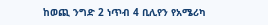ከወጪ ንግድ 2 ነጥብ 4 ቢሊየን የአሜሪካ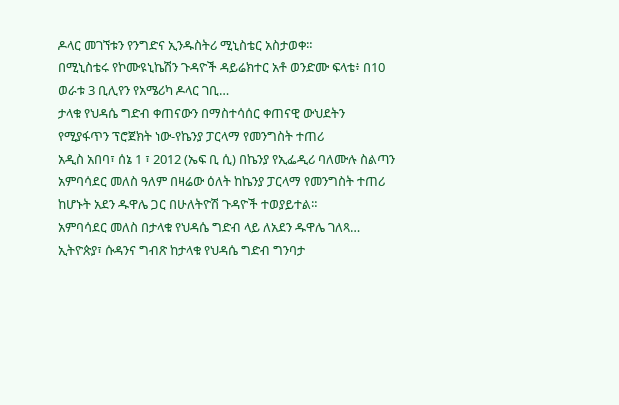ዶላር መገኘቱን የንግድና ኢንዱስትሪ ሚኒስቴር አስታወቀ።
በሚኒስቴሩ የኮሙዩኒኬሽን ጉዳዮች ዳይሬክተር አቶ ወንድሙ ፍላቴ፥ በ10 ወራቱ 3 ቢሊየን የአሜሪካ ዶላር ገቢ…
ታላቁ የህዳሴ ግድብ ቀጠናውን በማስተሳሰር ቀጠናዊ ውህደትን የሚያፋጥን ፕሮጀክት ነው-የኬንያ ፓርላማ የመንግስት ተጠሪ
አዲስ አበባ፣ ሰኔ 1 ፣ 2012 (ኤፍ ቢ ሲ) በኬንያ የኢፌዲሪ ባለሙሉ ስልጣን አምባሳደር መለስ ዓለም በዛሬው ዕለት ከኬንያ ፓርላማ የመንግስት ተጠሪ ከሆኑት አደን ዱዋሌ ጋር በሁለትዮሽ ጉዳዮች ተወያይተል።
አምባሳደር መለስ በታላቁ የህዳሴ ግድብ ላይ ለአደን ዱዋሌ ገለጻ…
ኢትዮጵያ፣ ሱዳንና ግብጽ ከታላቁ የህዳሴ ግድብ ግንባታ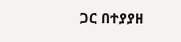ጋር በተያያዘ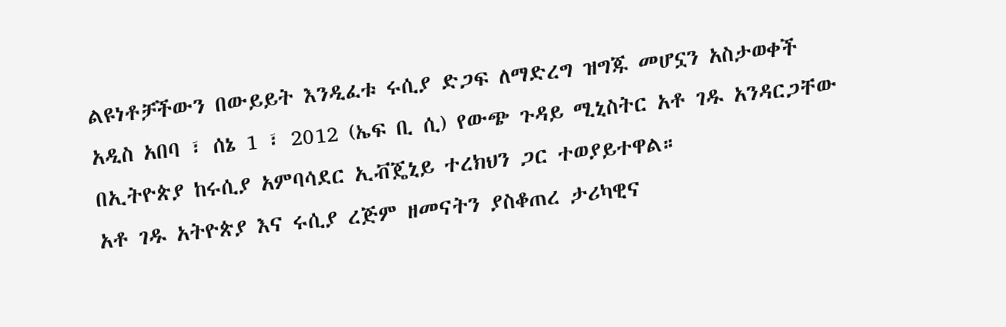ልዩነቶቻችውን በውይይት እንዲፈቱ ሩሲያ ድጋፍ ለማድረግ ዝግጁ መሆኗን አስታወቀች
አዲስ አበባ ፣ ሰኔ 1 ፣ 2012 (ኤፍ ቢ ሲ) የውጭ ጉዳይ ሚኒስትር አቶ ገዱ አንዳርጋቸው በኢትዮጵያ ከሩሲያ አምባሳደር ኢቭጄኒይ ተረክህን ጋር ተወያይተዋል።
አቶ ገዱ አትዮጵያ እና ሩሲያ ረጅም ዘመናትን ያስቆጠረ ታሪካዊና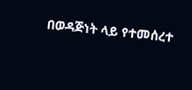በወዳጅነት ላይ የተመሰረተ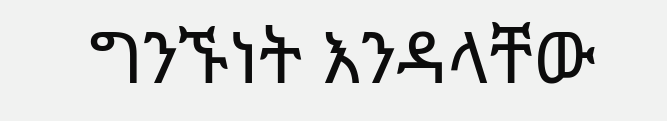ግንኙነት እንዳላቸው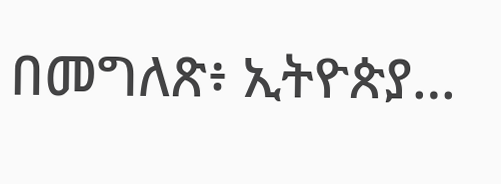በመግለጽ፥ ኢትዮጵያ…